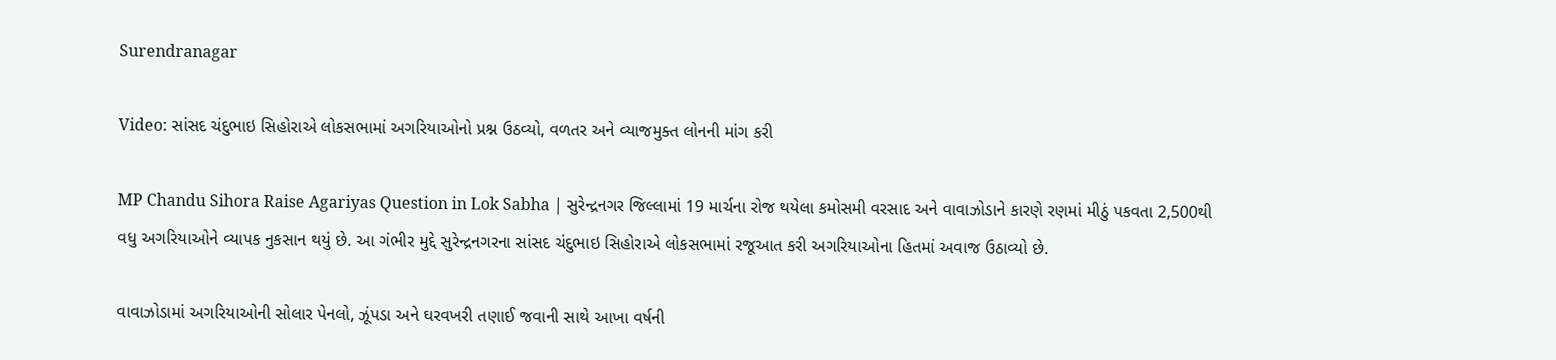Surendranagar

Video: સાંસદ ચંદુભાઇ સિહોરાએ લોકસભામાં અગરિયાઓનો પ્રશ્ન ઉઠવ્યો, વળતર અને વ્યાજમુક્ત લોનની માંગ કરી

MP Chandu Sihora Raise Agariyas Question in Lok Sabha | સુરેન્દ્રનગર જિલ્લામાં 19 માર્ચના રોજ થયેલા કમોસમી વરસાદ અને વાવાઝોડાને કારણે રણમાં મીઠું પકવતા 2,500થી વધુ અગરિયાઓને વ્યાપક નુકસાન થયું છે. આ ગંભીર મુદ્દે સુરેન્દ્રનગરના સાંસદ ચંદુભાઇ સિહોરાએ લોકસભામાં રજૂઆત કરી અગરિયાઓના હિતમાં અવાજ ઉઠાવ્યો છે.

વાવાઝોડામાં અગરિયાઓની સોલાર પેનલો, ઝૂંપડા અને ઘરવખરી તણાઈ જવાની સાથે આખા વર્ષની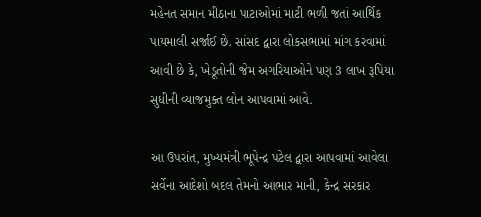મહેનત સમાન મીઠાના પાટાઓમાં માટી ભળી જતાં આર્થિક પાયમાલી સર્જાઈ છે. સાંસદ દ્વારા લોકસભામાં માંગ કરવામાં આવી છે કે, ખેડૂતોની જેમ અગરિયાઓને પણ 3 લાખ રૂપિયા સુધીની વ્યાજમુક્ત લોન આપવામાં આવે.

આ ઉપરાંત, મુખ્યમંત્રી ભૂપેન્દ્ર પટેલ દ્વારા આપવામાં આવેલા સર્વેના આદેશો બદલ તેમનો આભાર માની, કેન્દ્ર સરકાર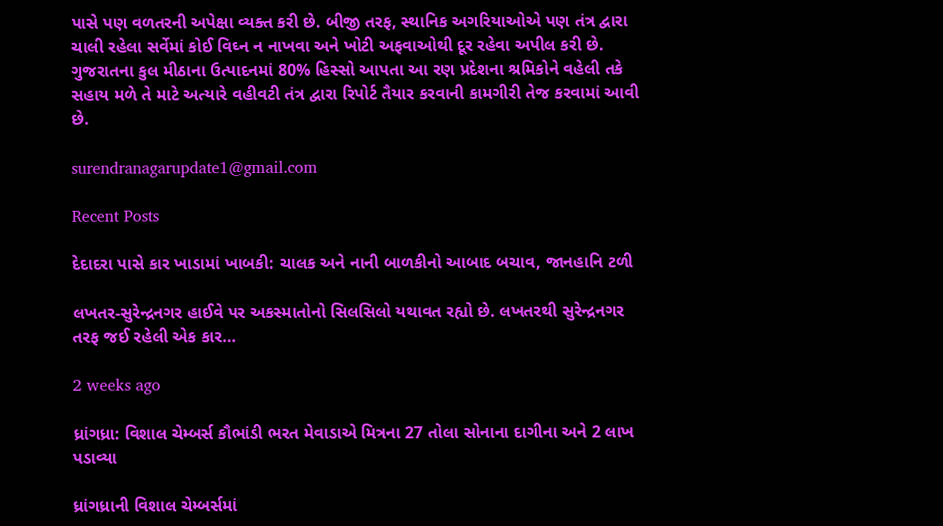પાસે પણ વળતરની અપેક્ષા વ્યક્ત કરી છે. બીજી તરફ, સ્થાનિક અગરિયાઓએ પણ તંત્ર દ્વારા ચાલી રહેલા સર્વેમાં કોઈ વિઘ્ન ન નાખવા અને ખોટી અફવાઓથી દૂર રહેવા અપીલ કરી છે. ગુજરાતના કુલ મીઠાના ઉત્પાદનમાં 80% હિસ્સો આપતા આ રણ પ્રદેશના શ્રમિકોને વહેલી તકે સહાય મળે તે માટે અત્યારે વહીવટી તંત્ર દ્વારા રિપોર્ટ તૈયાર કરવાની કામગીરી તેજ કરવામાં આવી છે.

surendranagarupdate1@gmail.com

Recent Posts

દેદાદરા પાસે કાર ખાડામાં ખાબકી: ચાલક અને નાની બાળકીનો આબાદ બચાવ, જાનહાનિ ટળી

લખતર-સુરેન્દ્રનગર હાઈવે પર અકસ્માતોનો સિલસિલો યથાવત રહ્યો છે. લખતરથી સુરેન્દ્રનગર તરફ જઈ રહેલી એક કાર…

2 weeks ago

ધ્રાંગધ્રા: વિશાલ ચેમ્બર્સ કૌભાંડી ભરત મેવાડાએ મિત્રના 27 તોલા સોનાના દાગીના અને 2 લાખ પડાવ્યા

ધ્રાંગધ્રાની વિશાલ ચેમ્બર્સમાં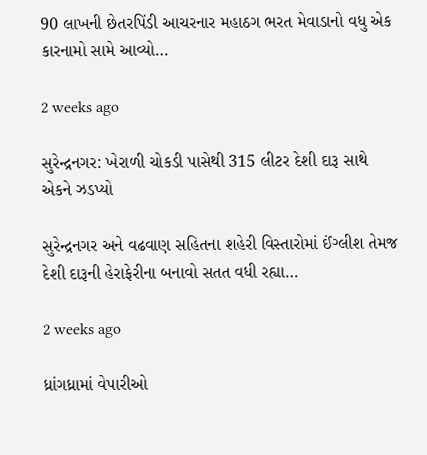90 લાખની છેતરપિંડી આચરનાર મહાઠગ ભરત મેવાડાનો વધુ એક કારનામો સામે આવ્યો…

2 weeks ago

સુરેન્દ્રનગર: ખેરાળી ચોકડી પાસેથી 315 લીટર દેશી દારૂ સાથે એકને ઝડપ્યો

સુરેન્દ્રનગર અને વઢવાણ સહિતના શહેરી વિસ્તારોમાં ઈંગ્લીશ તેમજ દેશી દારૂની હેરાફેરીના બનાવો સતત વધી રહ્યા…

2 weeks ago

ધ્રાંગધ્રામાં વેપારીઓ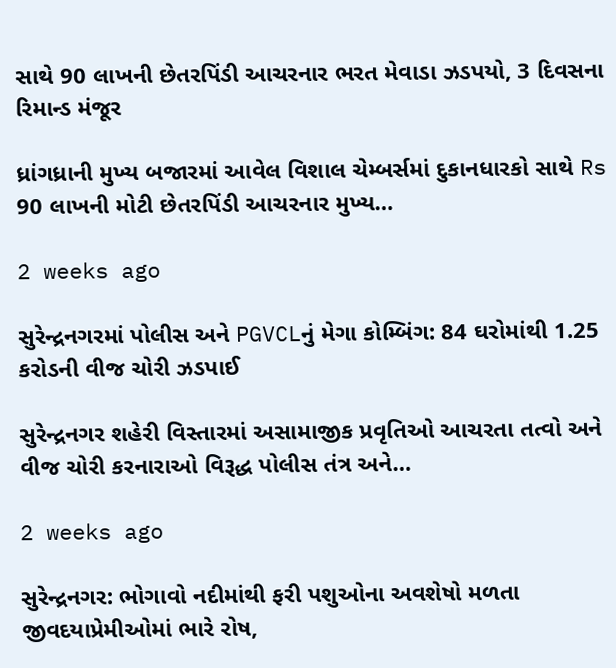સાથે 90 લાખની છેતરપિંડી આચરનાર ભરત મેવાડા ઝડપયો, 3 દિવસના રિમાન્ડ મંજૂર

ધ્રાંગધ્રાની મુખ્ય બજારમાં આવેલ વિશાલ ચેમ્બર્સમાં દુકાનધારકો સાથે Rs 90 લાખની મોટી છેતરપિંડી આચરનાર મુખ્ય…

2 weeks ago

સુરેન્દ્રનગરમાં પોલીસ અને PGVCLનું મેગા કોમ્બિંગ: 84 ઘરોમાંથી 1.25 કરોડની વીજ ચોરી ઝડપાઈ

સુરેન્દ્રનગર શહેરી વિસ્તારમાં અસામાજીક પ્રવૃતિઓ આચરતા તત્વો અને વીજ ચોરી કરનારાઓ વિરૂદ્ધ પોલીસ તંત્ર અને…

2 weeks ago

સુરેન્દ્રનગર: ભોગાવો નદીમાંથી ફરી પશુઓના અવશેષો મળતા જીવદયાપ્રેમીઓમાં ભારે રોષ,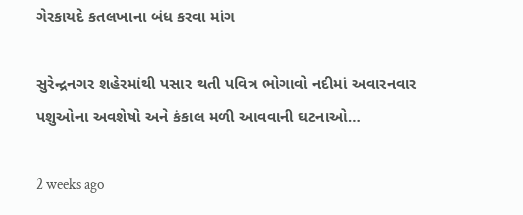ગેરકાયદે કતલખાના બંધ કરવા માંગ

સુરેન્દ્રનગર શહેરમાંથી પસાર થતી પવિત્ર ભોગાવો નદીમાં અવારનવાર પશુઓના અવશેષો અને કંકાલ મળી આવવાની ઘટનાઓ…

2 weeks ago